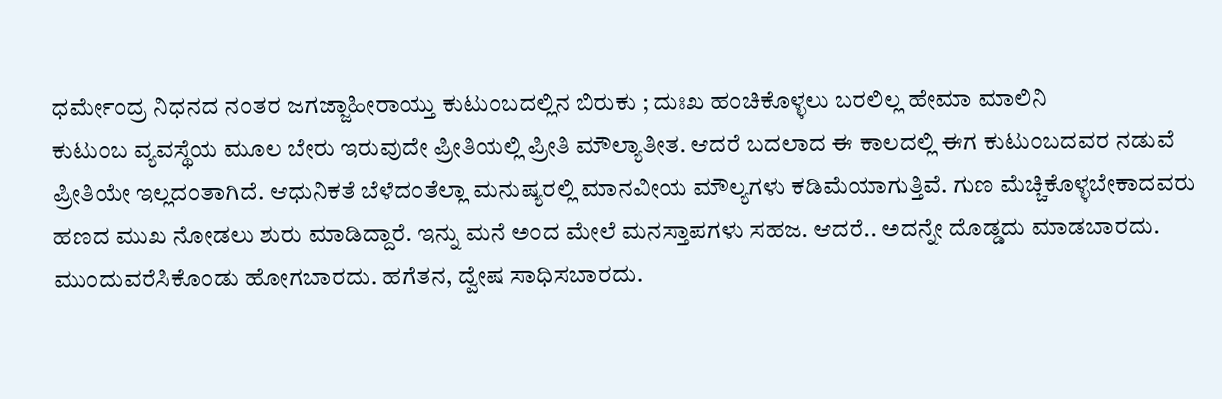ಧರ್ಮೇಂದ್ರ ನಿಧನದ ನಂತರ ಜಗಜ್ಜಾಹೀರಾಯ್ತು ಕುಟುಂಬದಲ್ಲಿನ ಬಿರುಕು ; ದುಃಖ ಹಂಚಿಕೊಳ್ಳಲು ಬರಲಿಲ್ಲ ಹೇಮಾ ಮಾಲಿನಿ
ಕುಟುಂಬ ವ್ಯವಸ್ಥೆಯ ಮೂಲ ಬೇರು ಇರುವುದೇ ಪ್ರೀತಿಯಲ್ಲಿ ಪ್ರೀತಿ ಮೌಲ್ಯಾತೀತ. ಆದರೆ ಬದಲಾದ ಈ ಕಾಲದಲ್ಲಿ ಈಗ ಕುಟುಂಬದವರ ನಡುವೆ ಪ್ರೀತಿಯೇ ಇಲ್ಲದಂತಾಗಿದೆ. ಆಧುನಿಕತೆ ಬೆಳೆದಂತೆಲ್ಲಾ ಮನುಷ್ಯರಲ್ಲಿ ಮಾನವೀಯ ಮೌಲ್ಯಗಳು ಕಡಿಮೆಯಾಗುತ್ತಿವೆ. ಗುಣ ಮೆಚ್ಚಿಕೊಳ್ಳಬೇಕಾದವರು ಹಣದ ಮುಖ ನೋಡಲು ಶುರು ಮಾಡಿದ್ದಾರೆ. ಇನ್ನು ಮನೆ ಅಂದ ಮೇಲೆ ಮನಸ್ತಾಪಗಳು ಸಹಜ. ಆದರೆ.. ಅದನ್ನೇ ದೊಡ್ಡದು ಮಾಡಬಾರದು.
ಮುಂದುವರೆಸಿಕೊಂಡು ಹೋಗಬಾರದು. ಹಗೆತನ, ದ್ವೇಷ ಸಾಧಿಸಬಾರದು.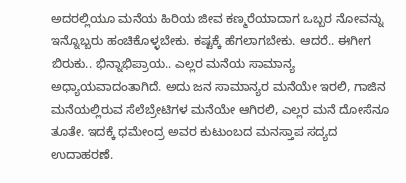ಅದರಲ್ಲಿಯೂ ಮನೆಯ ಹಿರಿಯ ಜೀವ ಕಣ್ಮರೆಯಾದಾಗ ಒಬ್ಬರ ನೋವನ್ನು ಇನ್ನೊಬ್ಬರು ಹಂಚಿಕೊಳ್ಳಬೇಕು. ಕಷ್ಟಕ್ಕೆ ಹೆಗಲಾಗಬೇಕು. ಆದರೆ.. ಈಗೀಗ ಬಿರುಕು.. ಭಿನ್ನಾಭಿಪ್ರಾಯ.. ಎಲ್ಲರ ಮನೆಯ ಸಾಮಾನ್ಯ ಅಧ್ಯಾಯವಾದಂತಾಗಿದೆ. ಅದು ಜನ ಸಾಮಾನ್ಯರ ಮನೆಯೇ ಇರಲಿ, ಗಾಜಿನ ಮನೆಯಲ್ಲಿರುವ ಸೆಲೆಬ್ರೇಟಿಗಳ ಮನೆಯೇ ಆಗಿರಲಿ, ಎಲ್ಲರ ಮನೆ ದೋಸೆನೂ ತೂತೇ. ಇದಕ್ಕೆ ಧಮೇಂದ್ರ ಅವರ ಕುಟುಂಬದ ಮನಸ್ತಾಪ ಸದ್ಯದ ಉದಾಹರಣೆ.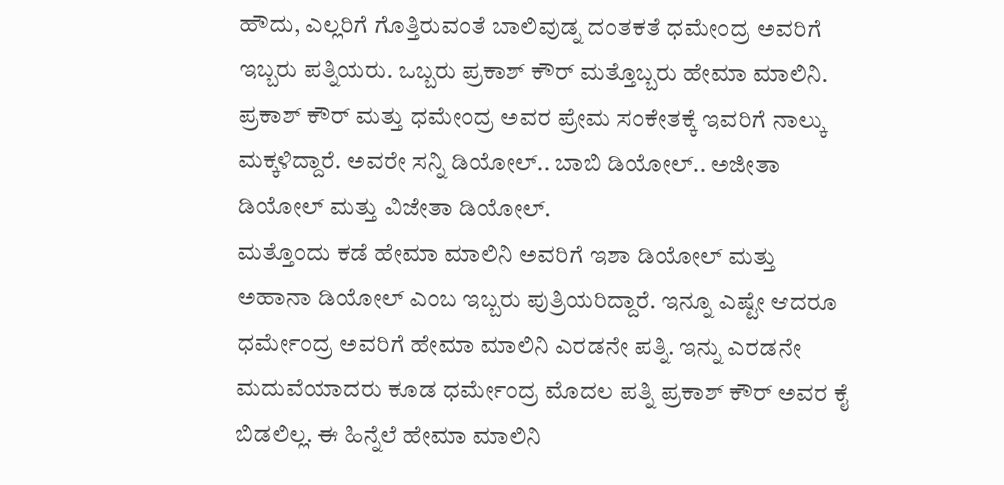ಹೌದು, ಎಲ್ಲರಿಗೆ ಗೊತ್ತಿರುವಂತೆ ಬಾಲಿವುಡ್ನ ದಂತಕತೆ ಧಮೇಂದ್ರ ಅವರಿಗೆ ಇಬ್ಬರು ಪತ್ನಿಯರು. ಒಬ್ಬರು ಪ್ರಕಾಶ್ ಕೌರ್ ಮತ್ತೊಬ್ಬರು ಹೇಮಾ ಮಾಲಿನಿ. ಪ್ರಕಾಶ್ ಕೌರ್ ಮತ್ತು ಧಮೇಂದ್ರ ಅವರ ಪ್ರೇಮ ಸಂಕೇತಕ್ಕೆ ಇವರಿಗೆ ನಾಲ್ಕು ಮಕ್ಕಳಿದ್ದಾರೆ. ಅವರೇ ಸನ್ನಿ ಡಿಯೋಲ್.. ಬಾಬಿ ಡಿಯೋಲ್.. ಅಜೀತಾ ಡಿಯೋಲ್ ಮತ್ತು ವಿಜೇತಾ ಡಿಯೋಲ್.
ಮತ್ತೊಂದು ಕಡೆ ಹೇಮಾ ಮಾಲಿನಿ ಅವರಿಗೆ ಇಶಾ ಡಿಯೋಲ್ ಮತ್ತು ಅಹಾನಾ ಡಿಯೋಲ್ ಎಂಬ ಇಬ್ಬರು ಪುತ್ರಿಯರಿದ್ದಾರೆ. ಇನ್ನೂ ಎಷ್ಟೇ ಆದರೂ ಧರ್ಮೇಂದ್ರ ಅವರಿಗೆ ಹೇಮಾ ಮಾಲಿನಿ ಎರಡನೇ ಪತ್ನಿ. ಇನ್ನು ಎರಡನೇ ಮದುವೆಯಾದರು ಕೂಡ ಧರ್ಮೇಂದ್ರ ಮೊದಲ ಪತ್ನಿ ಪ್ರಕಾಶ್ ಕೌರ್ ಅವರ ಕೈ ಬಿಡಲಿಲ್ಲ. ಈ ಹಿನ್ನೆಲೆ ಹೇಮಾ ಮಾಲಿನಿ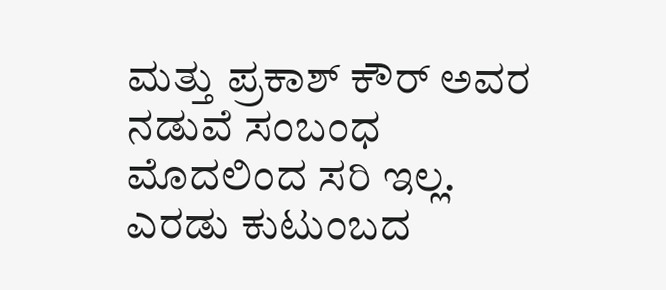ಮತ್ತು ಪ್ರಕಾಶ್ ಕೌರ್ ಅವರ ನಡುವೆ ಸಂಬಂಧ ಮೊದಲಿಂದ ಸರಿ ಇಲ್ಲ. ಎರಡು ಕುಟುಂಬದ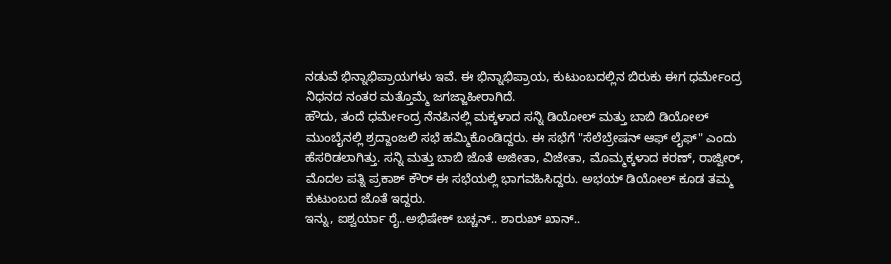ನಡುವೆ ಭಿನ್ನಾಭಿಪ್ರಾಯಗಳು ಇವೆ. ಈ ಭಿನ್ನಾಭಿಪ್ರಾಯ, ಕುಟುಂಬದಲ್ಲಿನ ಬಿರುಕು ಈಗ ಧರ್ಮೇಂದ್ರ ನಿಧನದ ನಂತರ ಮತ್ತೊಮ್ಮೆ ಜಗಜ್ಜಾಹೀರಾಗಿದೆ.
ಹೌದು, ತಂದೆ ಧರ್ಮೇಂದ್ರ ನೆನಪಿನಲ್ಲಿ ಮಕ್ಕಳಾದ ಸನ್ನಿ ಡಿಯೋಲ್ ಮತ್ತು ಬಾಬಿ ಡಿಯೋಲ್ ಮುಂಬೈನಲ್ಲಿ ಶ್ರದ್ದಾಂಜಲಿ ಸಭೆ ಹಮ್ಮಿಕೊಂಡಿದ್ದರು. ಈ ಸಭೆಗೆ "ಸೆಲೆಬ್ರೇಷನ್ ಆಫ್ ಲೈಫ್" ಎಂದು ಹೆಸರಿಡಲಾಗಿತ್ತು. ಸನ್ನಿ ಮತ್ತು ಬಾಬಿ ಜೊತೆ ಅಜೀತಾ, ವಿಜೇತಾ, ಮೊಮ್ಮಕ್ಕಳಾದ ಕರಣ್, ರಾಜ್ವೀರ್, ಮೊದಲ ಪತ್ನಿ ಪ್ರಕಾಶ್ ಕೌರ್ ಈ ಸಭೆಯಲ್ಲಿ ಭಾಗವಹಿಸಿದ್ದರು. ಅಭಯ್ ಡಿಯೋಲ್ ಕೂಡ ತಮ್ಮ ಕುಟುಂಬದ ಜೊತೆ ಇದ್ದರು.
ಇನ್ನು, ಐಶ್ವರ್ಯಾ ರೈ..ಅಭಿಷೇಕ್ ಬಚ್ಚನ್.. ಶಾರುಖ್ ಖಾನ್..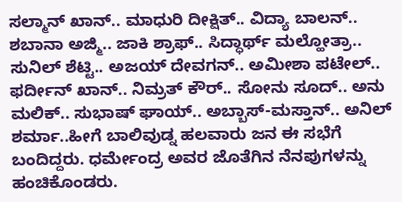ಸಲ್ಮಾನ್ ಖಾನ್.. ಮಾಧುರಿ ದೀಕ್ಷಿತ್.. ವಿದ್ಯಾ ಬಾಲನ್.. ಶಬಾನಾ ಅಜ್ಮಿ.. ಜಾಕಿ ಶ್ರಾಫ್.. ಸಿದ್ಧಾರ್ಥ್ ಮಲ್ಹೋತ್ರಾ.. ಸುನಿಲ್ ಶೆಟ್ಟಿ.. ಅಜಯ್ ದೇವಗನ್.. ಅಮೀಶಾ ಪಟೇಲ್.. ಫರ್ದೀನ್ ಖಾನ್.. ನಿಮ್ರತ್ ಕೌರ್.. ಸೋನು ಸೂದ್.. ಅನು ಮಲಿಕ್.. ಸುಭಾಷ್ ಘಾಯ್.. ಅಬ್ಬಾಸ್-ಮಸ್ತಾನ್.. ಅನಿಲ್ ಶರ್ಮಾ..ಹೀಗೆ ಬಾಲಿವುಡ್ನ ಹಲವಾರು ಜನ ಈ ಸಭೆಗೆ ಬಂದಿದ್ದರು. ಧರ್ಮೇಂದ್ರ ಅವರ ಜೊತೆಗಿನ ನೆನಪುಗಳನ್ನು ಹಂಚಿಕೊಂಡರು.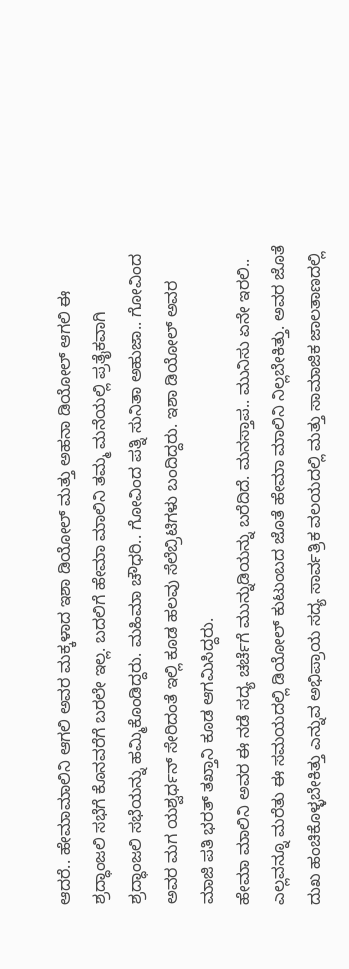ಆದರೆ.. ಹೇಮಾಮಾಲಿನಿ ಆಗಲಿ ಅವರ ಮಕ್ಕಳಾದ ಇಶಾ ಡಿಯೋಲ್ ಮತ್ತು ಅಹನಾ ಡಿಯೋಲ್ ಆಗಲಿ ಈ ಶ್ರದ್ಧಾಂಜಲಿ ಸಭೆಗೆ ಕೊನವರೆಗೆ ಬರಲೇ ಇಲ್ಲ. ಬದಲಿಗೆ ಹೇಮಾ ಮಾಲಿನಿ ತಮ್ಮ ಮನೆಯಲ್ಲಿ ಪ್ರತೈಕವಾಗಿ ಶ್ರದ್ಧಾಂಜಲಿ ಸಭೆಯನ್ನು ಹಮ್ಮಿಕೊಂಡಿದ್ದರು. ಮಹಿಮಾ ಚೌಧರಿ.. ಗೋವಿಂದ ಪತ್ನಿ ಸುನಿತಾ ಅಹುಜಾ.. ಗೋವಿಂದ ಅವರ ಮಗ ಯಶ್ವರ್ಧನ್ ಸೇರಿದಂತೆ ಇಲ್ಲಿ ಕೂಡ ಹಲವು ಸೆಲೆಬ್ರಿಟಿಗಳು ಬಂದಿದ್ದರು. ಇಶಾ ಡಿಯೋಲ್ ಅವರ ಮಾಜಿ ಪತಿ ಭರತ್ ತಖ್ತಾನಿ ಕೂಡ ಆಗಮಿಸಿದ್ದರು.
ಹೇಮಾ ಮಾಲಿನಿ ಅವರ ಈ ನಡೆ ಸದ್ಯ ಚರ್ಚೆಗೆ ಮುನ್ನುಡಿಯನ್ನು ಬರೆದಿದೆ. ಮನಸ್ತಾಪ.. ಮುನಿಸು ಏನೇ ಇರಲಿ.. ಎಲ್ಲವನ್ನೂ ಮರೆತು ಈ ಸಮಯದಲ್ಲಿ ಡಿಯೋಲ್ ಕುಟುಂಬದ ಜೊತೆ ಹೇಮಾ ಮಾಲಿನಿ ನಿಲ್ಲಬೇಕಿತ್ತು. ಅವರ ಜೊತೆ ದುಖ ಹಂಚಿಕೊಳ್ಳಬೇಕಿತ್ತು ಎನ್ನುವ ಅಭಿಪ್ರಾಯ ಸದ್ಯ ಸಾರ್ವತ್ರಿಕ ವಲಯದಲ್ಲಿ ಮತ್ತು ಸಾಮಾಜಿಕ ಜಾಲತಾಣದಲ್ಲಿ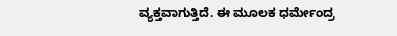ವ್ಯಕ್ತವಾಗುತ್ತಿದೆ. ಈ ಮೂಲಕ ಧರ್ಮೇಂದ್ರ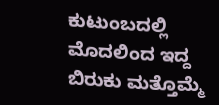ಕುಟುಂಬದಲ್ಲಿ ಮೊದಲಿಂದ ಇದ್ದ ಬಿರುಕು ಮತ್ತೊಮ್ಮೆ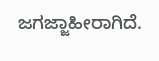ಜಗಜ್ಜಾಹೀರಾಗಿದೆ.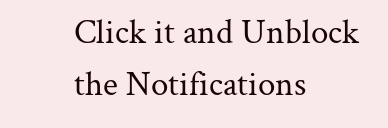Click it and Unblock the Notifications